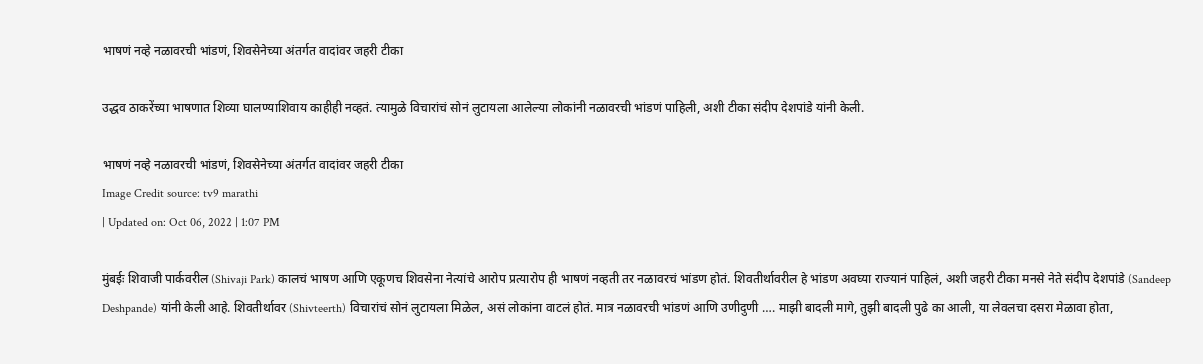भाषणं नव्हे नळावरची भांडणं, शिवसेनेच्या अंतर्गत वादांवर जहरी टीका

उद्धव ठाकरेंच्या भाषणात शिव्या घालण्याशिवाय काहीही नव्हतं. त्यामुळे विचारांचं सोनं लुटायला आलेल्या लोकांनी नळावरची भांडणं पाहिली, अशी टीका संदीप देशपांडे यांनी केली.

भाषणं नव्हे नळावरची भांडणं, शिवसेनेच्या अंतर्गत वादांवर जहरी टीका
Image Credit source: tv9 marathi
| Updated on: Oct 06, 2022 | 1:07 PM

मुंबईः शिवाजी पार्कवरील (Shivaji Park) कालचं भाषण आणि एकूणच शिवसेना नेत्यांचे आरोप प्रत्यारोप ही भाषणं नव्हती तर नळावरचं भांडण होतं. शिवतीर्थावरील हे भांडण अवघ्या राज्यानं पाहिलं, अशी जहरी टीका मनसे नेते संदीप देशपांडे (Sandeep Deshpande) यांनी केली आहे. शिवतीर्थावर (Shivteerth) विचारांचं सोनं लुटायला मिळेल, असं लोकांना वाटलं होतं. मात्र नळावरची भांडणं आणि उणीदुणी …. माझी बादली मागे, तुझी बादली पुढे का आली, या लेवलचा दसरा मेळावा होता,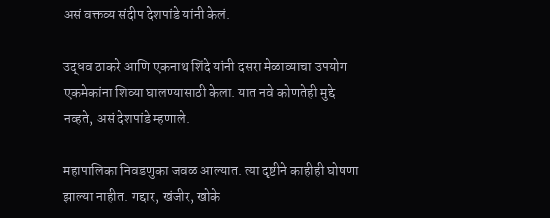असं वक्तव्य संदीप देशपांडे यांनी केलं.

उद्धव ठाकरे आणि एकनाथ शिंदे यांनी दसरा मेळाव्याचा उपयोग एकमेकांना शिव्या घालण्यासाठी केला. यात नवे कोणतेही मुद्दे नव्हते, असं देशपांडे म्हणाले.

महापालिका निवडणुका जवळ आल्यात. त्या दृष्टीने काहीही घोषणा झाल्या नाहीत. गद्दार, खंजीर, खोके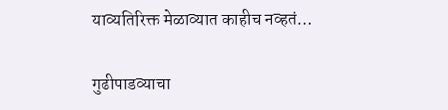याव्यतिरिक्त मेळाव्यात काहीच नव्हतं…

गुढीपाडव्याचा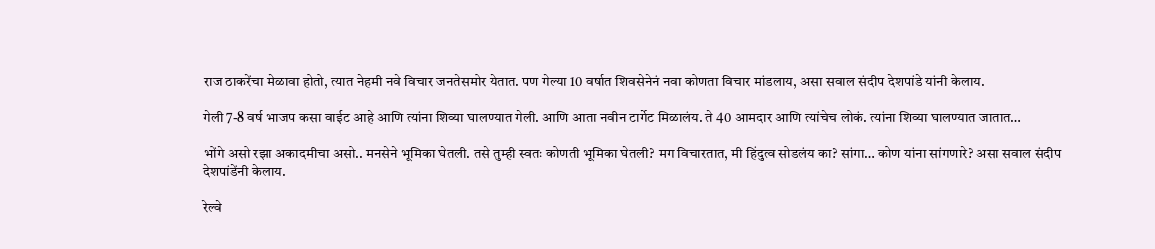राज ठाकरेंचा मेळावा होतो, त्यात नेहमी नवे विचार जनतेसमोर येतात. पण गेल्या 10 वर्षात शिवसेनेनं नवा कोणता विचार मांडलाय, असा सवाल संदीप देशपांडे यांनी केलाय.

गेली 7-8 वर्ष भाजप कसा वाईट आहे आणि त्यांना शिव्या घालण्यात गेली. आणि आता नवीन टार्गेट मिळालंय. ते 40 आमदार आणि त्यांचेच लोकं. त्यांना शिव्या घालण्यात जातात…

भोंगे असो रझा अकादमीचा असो.. मनसेने भूमिका घेतली. तसे तुम्ही स्वतः कोणती भूमिका घेतली? मग विचारतात, मी हिंदुत्व सोडलंय का? सांगा… कोण यांना सांगणारे? असा सवाल संदीप देशपांडेंनी केलाय.

रेल्वे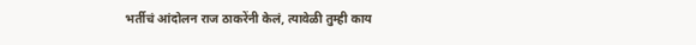भर्तीचं आंदोलन राज ठाकरेंनी केलं, त्यावेळी तुम्ही काय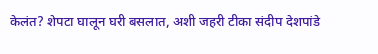केलंत? शेपटा घालून घरी बसलात, अशी जहरी टीका संदीप देशपांडे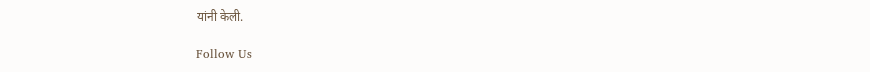यांनी केली.

Follow Us